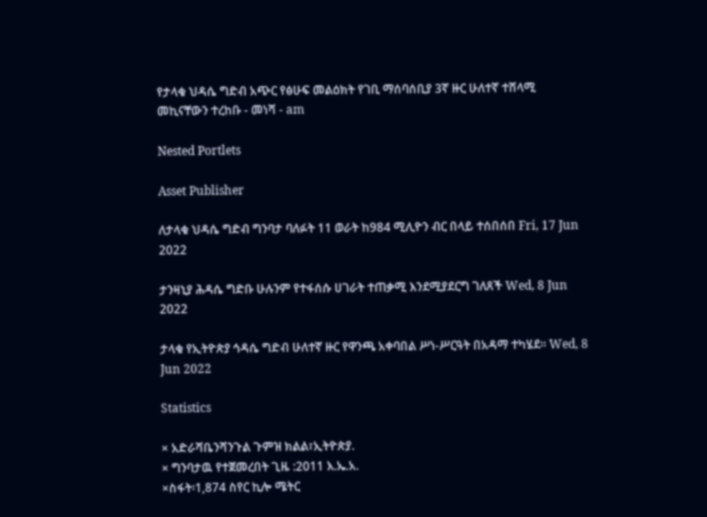የታላቁ ህዳሴ ግድብ አጭር የፅሁፍ መልዕክት የገቢ ማሰባሰቢያ 3ኛ ዙር ሁለተኛ ተሸላሚ መኪናቸውን ተረከቡ - መነሻ - am

Nested Portlets

Asset Publisher

ለታላቁ ህዳሴ ግድብ ግንባታ ባለፉት 11 ወራት ከ984 ሚሊዮን ብር በላይ ተሰበሰበ Fri, 17 Jun 2022

ታንዛኒያ ሕዳሴ ግድቡ ሁሉንም የተፋሰሱ ሀገራት ተጠቃሚ እንደሚያደርግ ገለጸች Wed, 8 Jun 2022

ታላቁ የኢትዮጵያ ኅዳሴ ግድብ ሁለተኛ ዙር የዋንጫ አቀባበል ሥነ-ሥርዓት በአዳማ ተካሄደ፡፡ Wed, 8 Jun 2022

Statistics

× አድራሻቤንሻንጉል ጉምዝ ክልል፣ኢትዮጵያ.
× ግንባታዉ የተጀመረበት ጊዜ :2011 እ.ኤ.አ.
×ስፋት፡1,874 ስየር ኪሎ ሜትር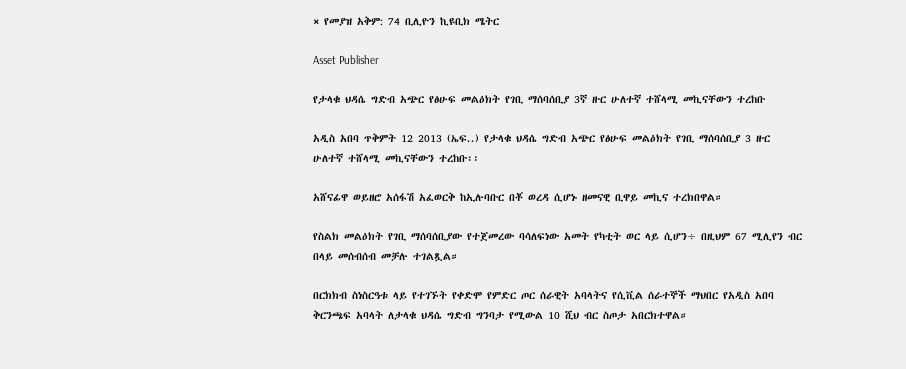× የመያዝ አቅም: 74 ቢሊዮን ኪዩቢክ ሜትር

Asset Publisher

የታላቁ ህዳሴ ግድብ አጭር የፅሁፍ መልዕክት የገቢ ማሰባሰቢያ 3ኛ ዙር ሁለተኛ ተሸላሚ መኪናቸውን ተረከቡ

አዲስ አበባ ጥቅምት 12 2013 (ኤፍ..) የታላቁ ህዳሴ ግድብ አጭር የፅሁፍ መልዕክት የገቢ ማሰባሰቢያ 3 ዙር ሁለተኛ ተሸላሚ መኪናቸውን ተረከቡ፡፡

አሸናፊዋ ወይዘሮ አሰፋሽ አፈወርቅ ከኢሉባቡር በቾ ወረዳ ሲሆኑ ዘመናዊ ቢዋይ መኪና ተረክበዋል።

የስልክ መልዕክት የገቢ ማሰባሰቢያው የተጀመረው ባሳለፍነው አመት የካቲት ወር ላይ ሲሆን÷ በዚህም 67 ሚሊየን ብር በላይ መሰብሰብ መቻሉ ተገልጿል።

በርክክብ ስነስርዓቱ ላይ የተገኙት የቀድሞ የምድር ጦር ሰራዊት አባላትና የሲቪል ሰራተኞች ማህበር የአዲስ አበባ ቅርንጫፍ አባላት ለታላቁ ህዳሴ ግድብ ግንባታ የሚውል 10 ሺህ ብር ስጦታ አበርክተዋል።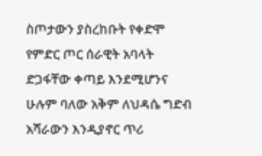ስጦታውን ያስረከቡት የቀድሞ የምድር ጦር ሰራዊት አባላት ድጋፋቸው ቀጣይ እንደሚሆንና ሁሉም ባለው አቅም ለህዳሴ ግድብ አሻራውን እንዲያኖር ጥሪ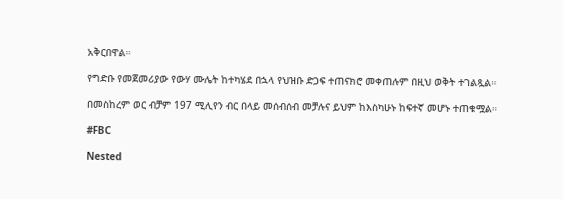አቅርበዋል።

የግድቡ የመጀመሪያው የውሃ ሙሌት ከተካሄደ በኋላ የህዝቡ ድጋፍ ተጠናክሮ መቀጠሉም በዚህ ወቅት ተገልጿል።

በመስከረም ወር ብቻም 197 ሚሊየን ብር በላይ መሰብሰብ መቻሉና ይህም ከእስካሁኑ ከፍተኛ መሆኑ ተጠቁሟል።

#FBC

Nested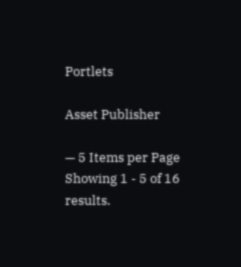Portlets

Asset Publisher

— 5 Items per Page
Showing 1 - 5 of 16 results.